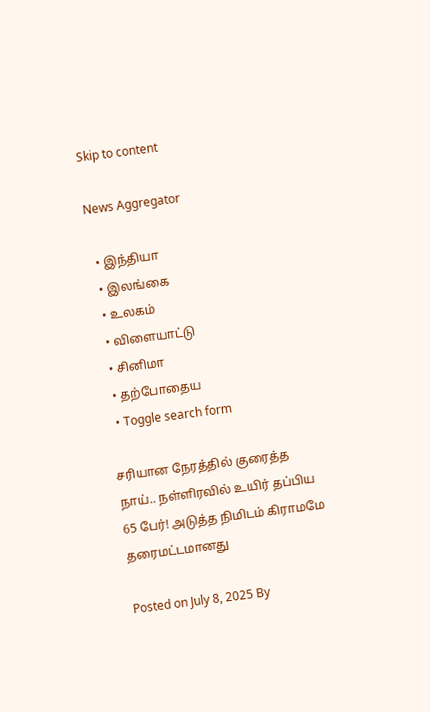Skip to content

News Aggregator

  • இந்தியா
  • இலங்கை
  • உலகம்
  • விளையாட்டு
  • சினிமா
  • தற்போதைய
  • Toggle search form

சரியான நேரத்தில் குரைத்த நாய்.. நள்ளிரவில் உயிர் தப்பிய 65 பேர்! அடுத்த நிமிடம் கிராமமே தரைமட்டமானது

Posted on July 8, 2025 By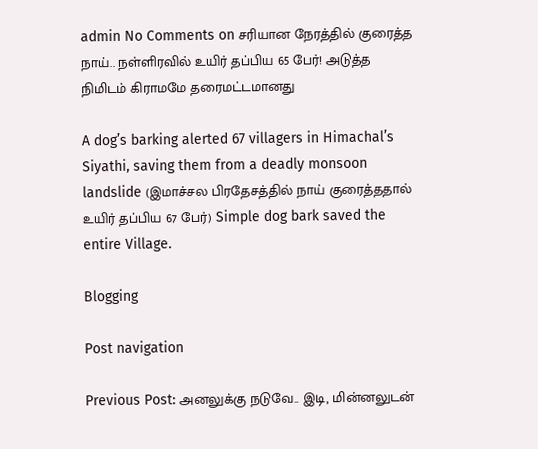admin No Comments on சரியான நேரத்தில் குரைத்த நாய்.. நள்ளிரவில் உயிர் தப்பிய 65 பேர்! அடுத்த நிமிடம் கிராமமே தரைமட்டமானது

A dog’s barking alerted 67 villagers in Himachal’s Siyathi, saving them from a deadly monsoon landslide (இமாச்சல பிரதேசத்தில் நாய் குரைத்ததால் உயிர் தப்பிய 67 பேர்) Simple dog bark saved the entire Village.

Blogging

Post navigation

Previous Post: அனலுக்கு நடுவே.. இடி, மின்னலுடன்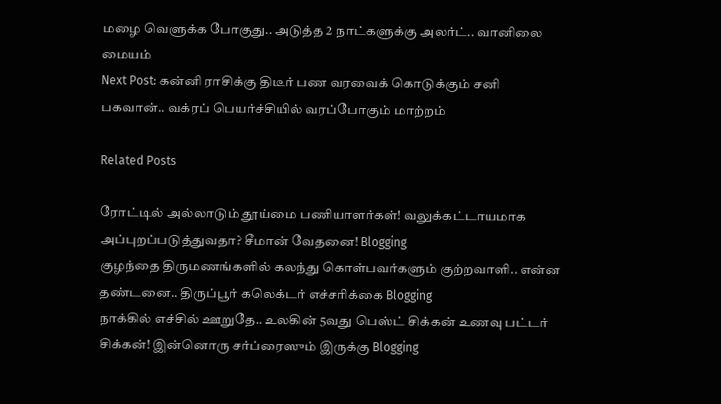மழை வெளுக்க போகுது.. அடுத்த 2 நாட்களுக்கு அலர்ட்.. வானிலை மையம்
Next Post: கன்னி ராசிக்கு திடீர் பண வரவைக் கொடுக்கும் சனி பகவான்.. வக்ரப் பெயர்ச்சியில் வரப்போகும் மாற்றம்

Related Posts

ரோட்டில் அல்லாடும் தூய்மை பணியாளர்கள்! வலுக்கட்டாயமாக அப்புறப்படுத்துவதா? சீமான் வேதனை! Blogging
குழந்தை திருமணங்களில் கலந்து கொள்பவர்களும் குற்றவாளி.. என்ன தண்டனை.. திருப்பூர் கலெக்டர் எச்சரிக்கை Blogging
நாக்கில் எச்சில் ஊறுதே.. உலகின் 5வது பெஸ்ட் சிக்கன் உணவு பட்டர் சிக்கன்! இன்னொரு சர்ப்ரைஸும் இருக்கு Blogging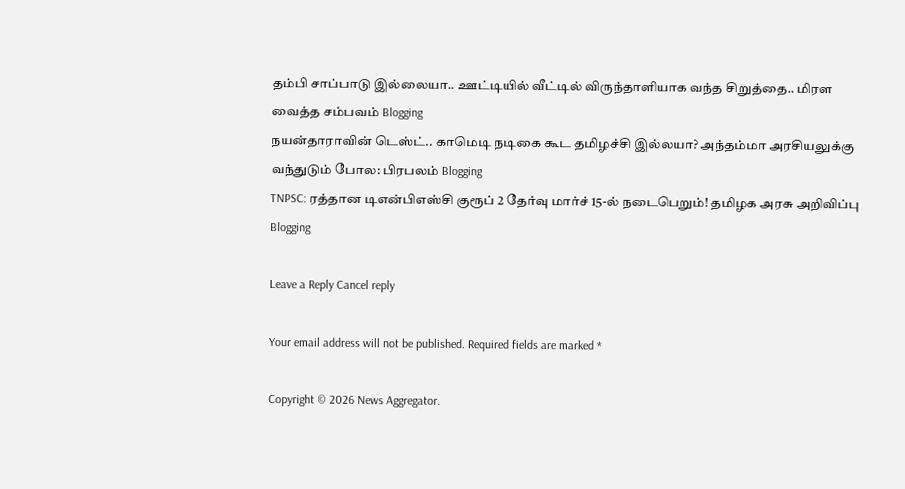தம்பி சாப்பாடு இல்லையா.. ஊட்டியில் வீட்டில் விருந்தாளியாக வந்த சிறுத்தை.. மிரள வைத்த சம்பவம் Blogging
நயன்தாராவின் டெஸ்ட்.. காமெடி நடிகை கூட தமிழச்சி இல்லயா? அந்தம்மா அரசியலுக்கு வந்துடும் போல: பிரபலம் Blogging
TNPSC: ரத்தான டிஎன்பிஎஸ்சி குரூப் 2 தேர்வு மார்ச் 15-ல் நடைபெறும்! தமிழக அரசு அறிவிப்பு Blogging

Leave a Reply Cancel reply

Your email address will not be published. Required fields are marked *

Copyright © 2026 News Aggregator.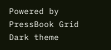Powered by PressBook Grid Dark theme